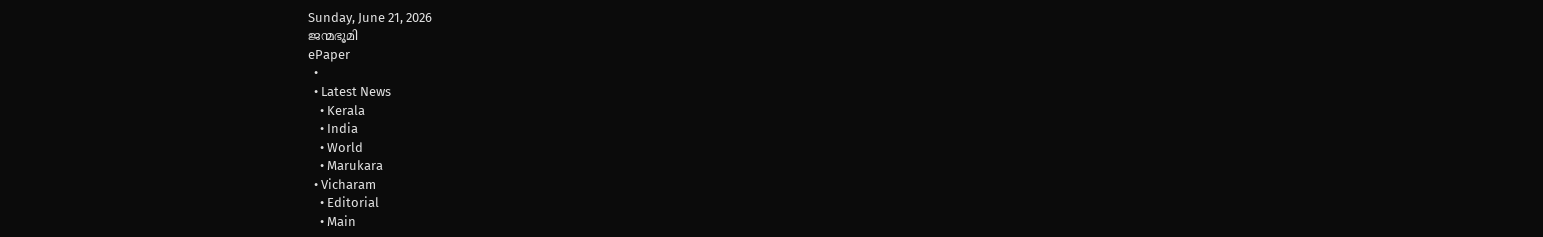Sunday, June 21, 2026
ജന്മഭൂമി
ePaper
  •
  • Latest News
    • Kerala
    • India
    • World
    • Marukara
  • Vicharam
    • Editorial
    • Main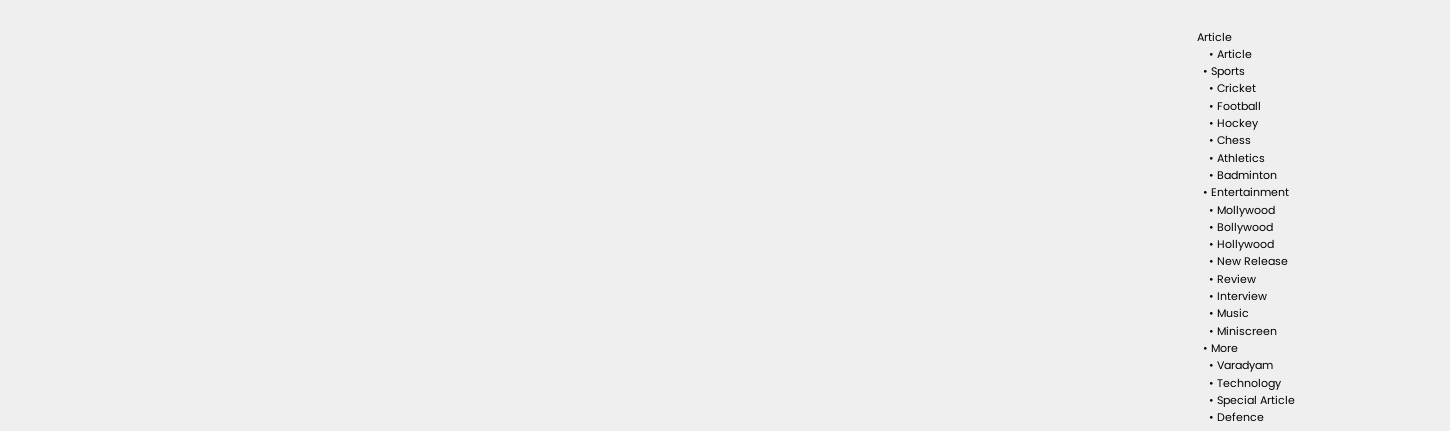Article
    • Article
  • Sports
    • Cricket
    • Football
    • Hockey
    • Chess
    • Athletics
    • Badminton
  • Entertainment
    • Mollywood
    • Bollywood
    • Hollywood
    • New Release
    • Review
    • Interview
    • Music
    • Miniscreen
  • More
    • Varadyam
    • Technology
    • Special Article
    • Defence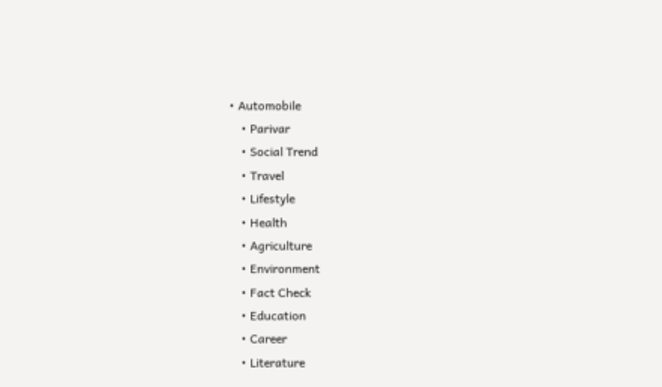• Automobile
    • Parivar
    • Social Trend
    • Travel
    • Lifestyle
    • Health
    • Agriculture
    • Environment
    • Fact Check
    • Education
    • Career
    • Literature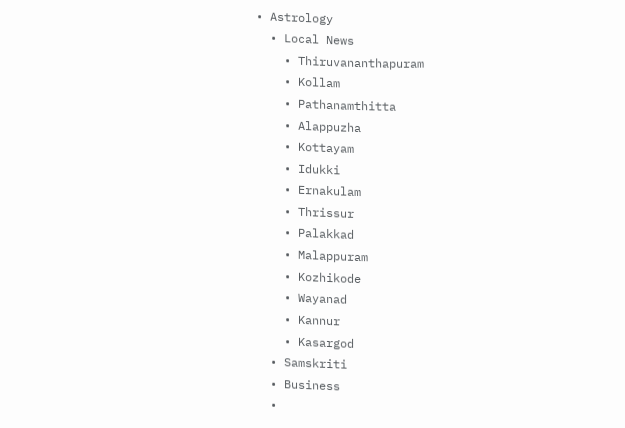• Astrology
  • Local News
    • Thiruvananthapuram
    • Kollam
    • Pathanamthitta
    • Alappuzha
    • Kottayam
    • Idukki
    • Ernakulam
    • Thrissur
    • Palakkad
    • Malappuram
    • Kozhikode
    • Wayanad
    • Kannur
    • Kasargod
  • Samskriti
  • Business
  •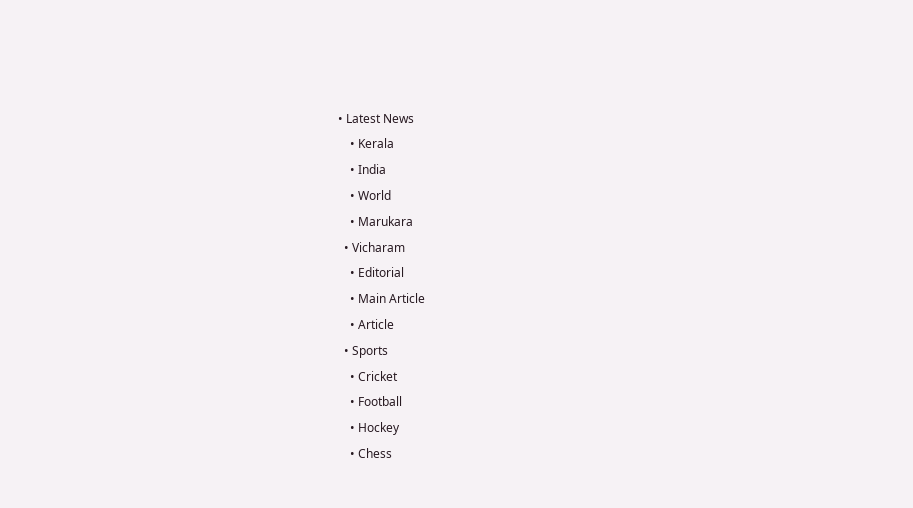• Latest News
    • Kerala
    • India
    • World
    • Marukara
  • Vicharam
    • Editorial
    • Main Article
    • Article
  • Sports
    • Cricket
    • Football
    • Hockey
    • Chess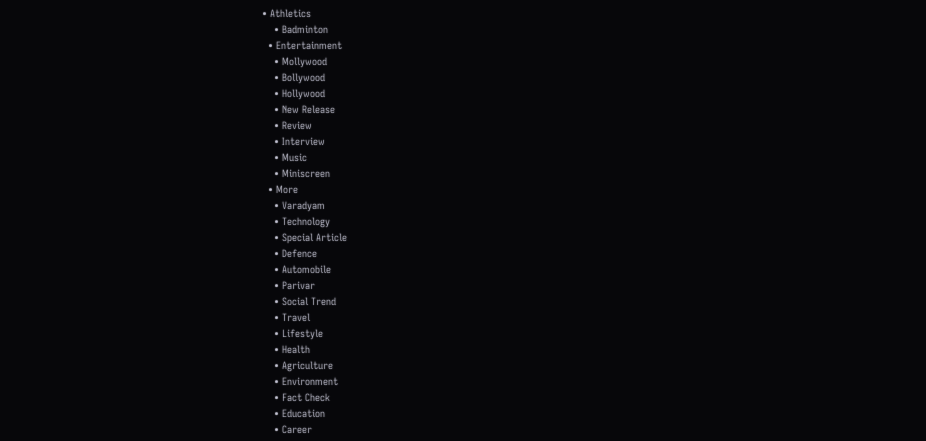• Athletics
    • Badminton
  • Entertainment
    • Mollywood
    • Bollywood
    • Hollywood
    • New Release
    • Review
    • Interview
    • Music
    • Miniscreen
  • More
    • Varadyam
    • Technology
    • Special Article
    • Defence
    • Automobile
    • Parivar
    • Social Trend
    • Travel
    • Lifestyle
    • Health
    • Agriculture
    • Environment
    • Fact Check
    • Education
    • Career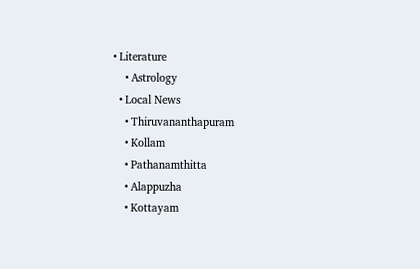• Literature
    • Astrology
  • Local News
    • Thiruvananthapuram
    • Kollam
    • Pathanamthitta
    • Alappuzha
    • Kottayam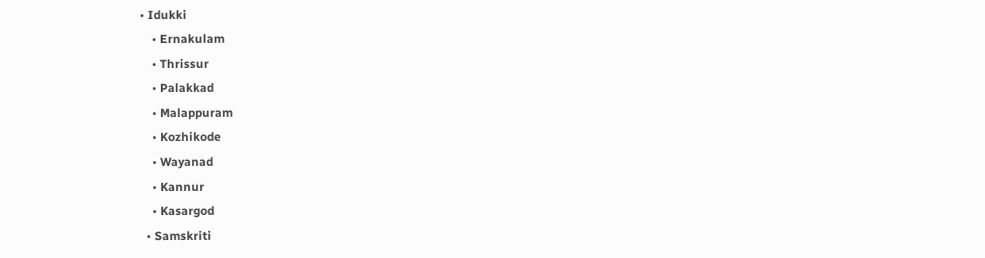• Idukki
    • Ernakulam
    • Thrissur
    • Palakkad
    • Malappuram
    • Kozhikode
    • Wayanad
    • Kannur
    • Kasargod
  • Samskriti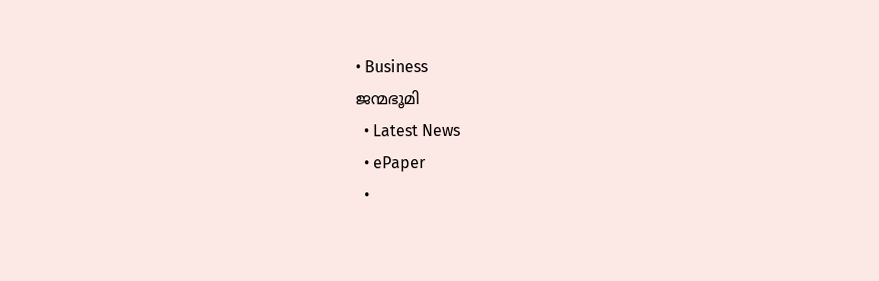• Business
ജന്മഭൂമി
  • Latest News
  • ePaper
  •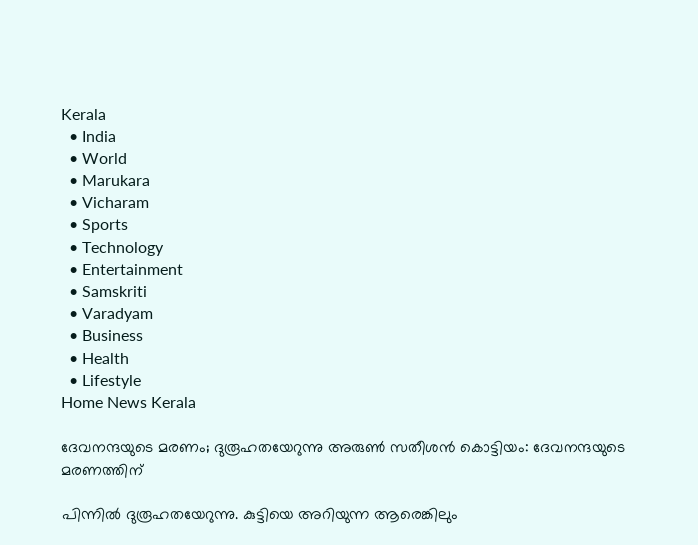Kerala
  • India
  • World
  • Marukara
  • Vicharam
  • Sports
  • Technology
  • Entertainment
  • Samskriti
  • Varadyam
  • Business
  • Health
  • Lifestyle
Home News Kerala

ദേവനന്ദയുടെ മരണം; ദുരൂഹതയേറുന്നു അരുണ്‍ സതീശന്‍ കൊട്ടിയം: ദേവനന്ദയുടെ മരണത്തിന്

പിന്നില്‍ ദുരൂഹതയേറുന്നു. കുട്ടിയെ അറിയുന്ന ആരെങ്കിലും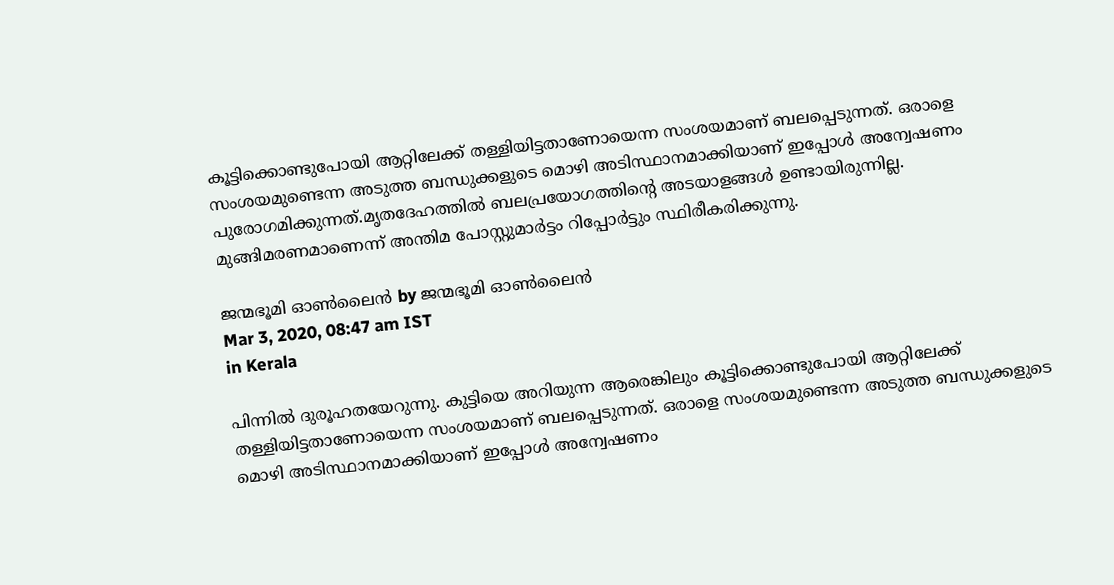കൂട്ടിക്കൊണ്ടുപോയി ആറ്റിലേക്ക് തള്ളിയിട്ടതാണോയെന്ന സംശയമാണ് ബലപ്പെടുന്നത്. ഒരാളെ സംശയമുണ്ടെന്ന അടുത്ത ബന്ധുക്കളുടെ മൊഴി അടിസ്ഥാനമാക്കിയാണ് ഇപ്പോള്‍ അന്വേഷണം പുരോഗമിക്കുന്നത്.മൃതദേഹത്തില്‍ ബലപ്രയോഗത്തിന്റെ അടയാളങ്ങള്‍ ഉണ്ടായിരുന്നില്ല. മുങ്ങിമരണമാണെന്ന് അന്തിമ പോസ്റ്റുമാര്‍ട്ടം റിപ്പോര്‍ട്ടും സ്ഥിരീകരിക്കുന്നു.

ജന്മഭൂമി ഓണ്‍ലൈന്‍ by ജന്മഭൂമി ഓണ്‍ലൈന്‍
Mar 3, 2020, 08:47 am IST
in Kerala

പിന്നില്‍ ദുരൂഹതയേറുന്നു. കുട്ടിയെ അറിയുന്ന ആരെങ്കിലും കൂട്ടിക്കൊണ്ടുപോയി ആറ്റിലേക്ക് തള്ളിയിട്ടതാണോയെന്ന സംശയമാണ് ബലപ്പെടുന്നത്. ഒരാളെ സംശയമുണ്ടെന്ന അടുത്ത ബന്ധുക്കളുടെ മൊഴി അടിസ്ഥാനമാക്കിയാണ് ഇപ്പോള്‍ അന്വേഷണം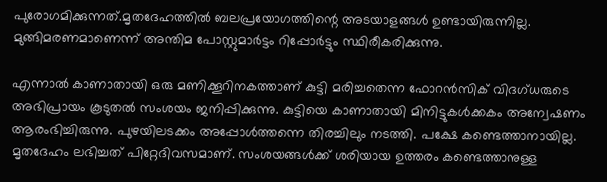പുരോഗമിക്കുന്നത്.മൃതദേഹത്തില്‍ ബലപ്രയോഗത്തിന്റെ അടയാളങ്ങള്‍ ഉണ്ടായിരുന്നില്ല. മുങ്ങിമരണമാണെന്ന് അന്തിമ പോസ്റ്റുമാര്‍ട്ടം റിപ്പോര്‍ട്ടും സ്ഥിരീകരിക്കുന്നു.

എന്നാല്‍ കാണാതായി ഒരു മണിക്കൂറിനകത്താണ് കുട്ടി മരിച്ചതെന്ന ഫോറന്‍സിക് വിദഗ്ധരുടെ അഭിപ്രായം കൂടുതല്‍ സംശയം ജനിപ്പിക്കുന്നു. കുട്ടിയെ കാണാതായി മിനിട്ടുകള്‍ക്കകം അന്വേഷണം ആരംഭിച്ചിരുന്നു. പുഴയിലടക്കം അപ്പോള്‍ത്തന്നെ തിരച്ചിലും നടത്തി. പക്ഷേ കണ്ടെത്താനായില്ല. മൃതദേഹം ലഭിച്ചത് പിറ്റേദിവസമാണ്. സംശയങ്ങള്‍ക്ക് ശരിയായ ഉത്തരം കണ്ടെത്താനുള്ള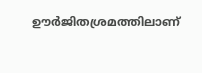ഊര്‍ജിതശ്രമത്തിലാണ്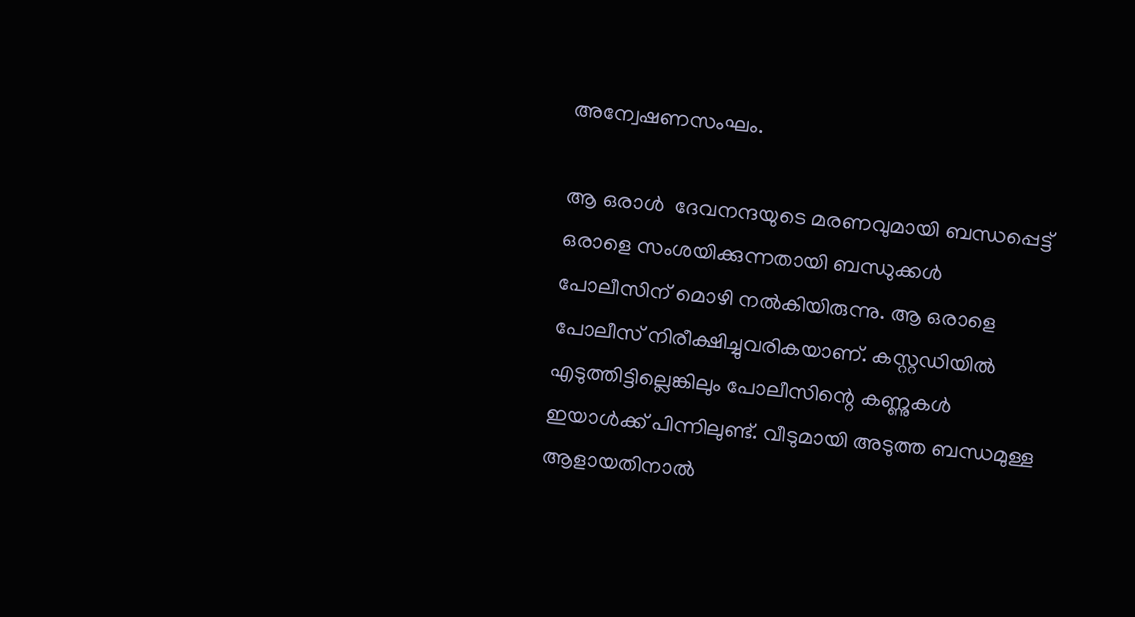അന്വേഷണസംഘം.

ആ ഒരാള്‍  ദേവനന്ദയുടെ മരണവുമായി ബന്ധപ്പെട്ട് ഒരാളെ സംശയിക്കുന്നതായി ബന്ധുക്കള്‍ പോലീസിന് മൊഴി നല്‍കിയിരുന്നു. ആ ഒരാളെ പോലീസ് നിരീക്ഷിച്ചുവരികയാണ്. കസ്റ്റഡിയില്‍ എടുത്തിട്ടില്ലെങ്കിലും പോലീസിന്റെ കണ്ണുകള്‍ ഇയാള്‍ക്ക് പിന്നിലുണ്ട്. വീടുമായി അടുത്ത ബന്ധമുള്ള ആളായതിനാല്‍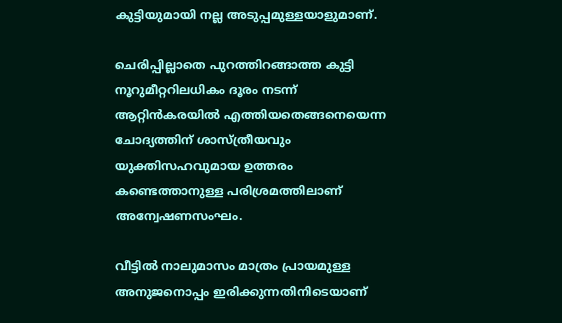കുട്ടിയുമായി നല്ല അടുപ്പമുള്ളയാളുമാണ്.

ചെരിപ്പില്ലാതെ പുറത്തിറങ്ങാത്ത കുട്ടി നൂറുമീറ്ററിലധികം ദൂരം നടന്ന് ആറ്റിന്‍കരയില്‍ എത്തിയതെങ്ങനെയെന്ന ചോദ്യത്തിന് ശാസ്ത്രീയവും യുക്തിസഹവുമായ ഉത്തരം കണ്ടെത്താനുള്ള പരിശ്രമത്തിലാണ് അന്വേഷണസംഘം.

വീട്ടില്‍ നാലുമാസം മാത്രം പ്രായമുള്ള അനുജനൊപ്പം ഇരിക്കുന്നതിനിടെയാണ്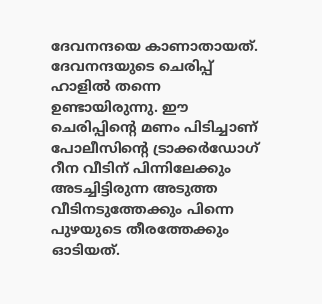ദേവനന്ദയെ കാണാതായത്.  ദേവനന്ദയുടെ ചെരിപ്പ് ഹാളില്‍ തന്നെ ഉണ്ടായിരുന്നു. ഈ ചെരിപ്പിന്റെ മണം പിടിച്ചാണ് പോലീസിന്റെ ട്രാക്കര്‍ഡോഗ് റീന വീടിന് പിന്നിലേക്കും അടച്ചിട്ടിരുന്ന അടുത്ത വീടിനടുത്തേക്കും പിന്നെ പുഴയുടെ തീരത്തേക്കും ഓടിയത്.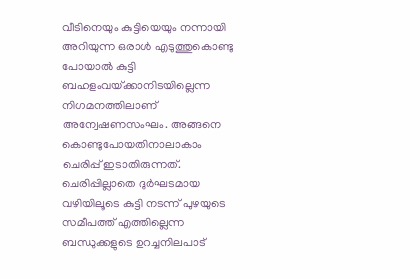വീടിനെയും കുട്ടിയെയും നന്നായി അറിയുന്ന ഒരാള്‍ എടുത്തുകൊണ്ടു പോയാല്‍ കുട്ടി ബഹളംവയ്‌ക്കാനിടയില്ലെന്ന നിഗമനത്തിലാണ് അന്വേഷണസംഘം. അങ്ങനെ കൊണ്ടുപോയതിനാലാകാം ചെരിപ്പ് ഇടാതിരുന്നത്. ചെരിപ്പില്ലാതെ ദുര്‍ഘടമായ വഴിയിലൂടെ കുട്ടി നടന്ന് പുഴയുടെ സമീപത്ത് എത്തില്ലെന്ന ബന്ധുക്കളുടെ ഉറച്ചനിലപാട്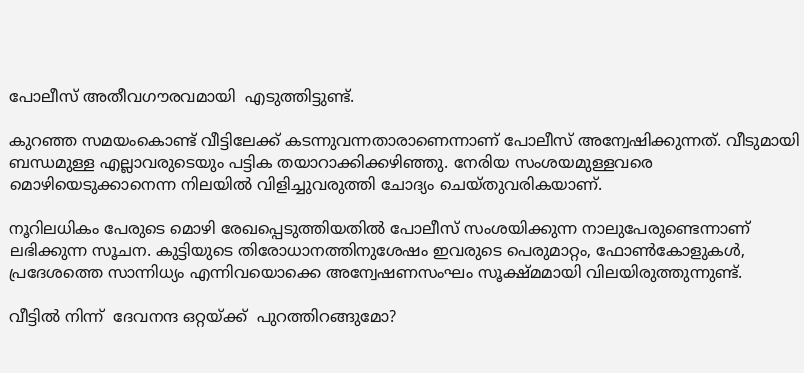പോലീസ് അതീവഗൗരവമായി  എടുത്തിട്ടുണ്ട്.

കുറഞ്ഞ സമയംകൊണ്ട് വീട്ടിലേക്ക് കടന്നുവന്നതാരാണെന്നാണ് പോലീസ് അന്വേഷിക്കുന്നത്. വീടുമായി ബന്ധമുള്ള എല്ലാവരുടെയും പട്ടിക തയാറാക്കിക്കഴിഞ്ഞു. നേരിയ സംശയമുള്ളവരെ മൊഴിയെടുക്കാനെന്ന നിലയില്‍ വിളിച്ചുവരുത്തി ചോദ്യം ചെയ്തുവരികയാണ്.

നൂറിലധികം പേരുടെ മൊഴി രേഖപ്പെടുത്തിയതില്‍ പോലീസ് സംശയിക്കുന്ന നാലുപേരുണ്ടെന്നാണ് ലഭിക്കുന്ന സൂചന. കുട്ടിയുടെ തിരോധാനത്തിനുശേഷം ഇവരുടെ പെരുമാറ്റം, ഫോണ്‍കോളുകള്‍, പ്രദേശത്തെ സാന്നിധ്യം എന്നിവയൊക്കെ അന്വേഷണസംഘം സൂക്ഷ്മമായി വിലയിരുത്തുന്നുണ്ട്.

വീട്ടില്‍ നിന്ന്  ദേവനന്ദ ഒറ്റയ്‌ക്ക്  പുറത്തിറങ്ങുമോ?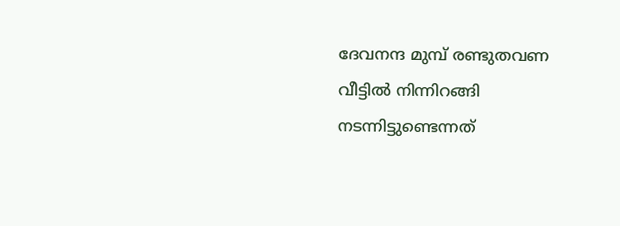ദേവനന്ദ മുമ്പ് രണ്ടുതവണ വീട്ടില്‍ നിന്നിറങ്ങി നടന്നിട്ടുണ്ടെന്നത്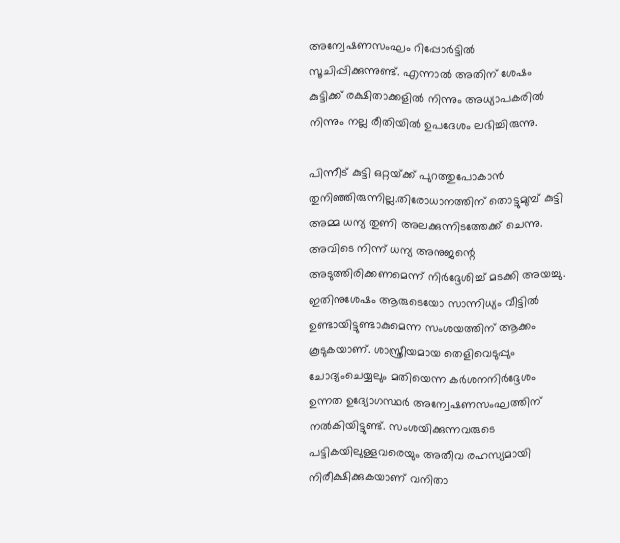അന്വേഷണസംഘം റിപ്പോര്‍ട്ടില്‍ സൂചിപ്പിക്കുന്നുണ്ട്. എന്നാല്‍ അതിന് ശേഷം കുട്ടിക്ക് രക്ഷിതാക്കളില്‍ നിന്നും അധ്യാപകരില്‍ നിന്നും നല്ല രീതിയില്‍ ഉപദേശം ലഭിച്ചിരുന്നു.

പിന്നീട് കുട്ടി ഒറ്റയ്‌ക്ക് പുറത്തുപോകാന്‍ തുനിഞ്ഞിരുന്നില്ല.തിരോധാനത്തിന് തൊട്ടുമുമ്പ് കുട്ടി അമ്മ ധന്യ തുണി അലക്കുന്നിടത്തേക്ക് ചെന്നു. അവിടെ നിന്ന് ധന്യ അനുജന്റെ അടുത്തിരിക്കണമെന്ന് നിര്‍ദ്ദേശിച്ച് മടക്കി അയച്ചു. ഇതിനുശേഷം ആരുടെയോ സാന്നിധ്യം വീട്ടില്‍ ഉണ്ടായിട്ടുണ്ടാകുമെന്ന സംശയത്തിന് ആക്കം കൂടുകയാണ്. ശാസ്ത്രീയമായ തെളിവെടുപ്പും ചോദ്യംചെയ്യലും മതിയെന്ന കര്‍ശനനിര്‍ദ്ദേശം ഉന്നത ഉദ്യോഗസ്ഥര്‍ അന്വേഷണസംഘത്തിന് നല്‍കിയിട്ടുണ്ട്. സംശയിക്കുന്നവരുടെ പട്ടികയിലുള്ളവരെയും അതീവ രഹസ്യമായി നിരീക്ഷിക്കുകയാണ് വനിതാ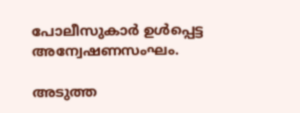പോലീസുകാര്‍ ഉള്‍പ്പെട്ട അന്വേഷണസംഘം.

അടുത്ത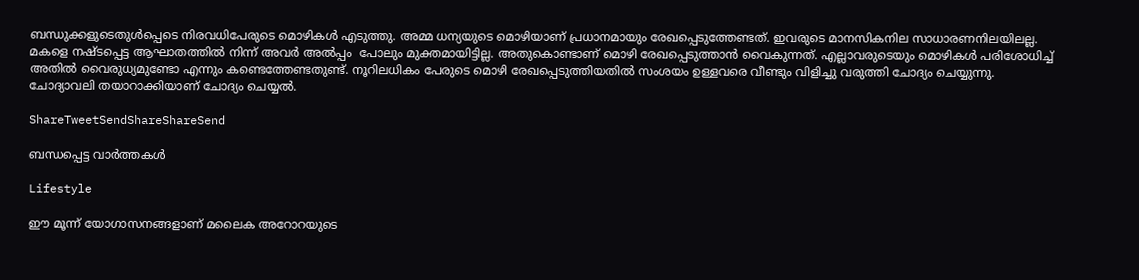ബന്ധുക്കളുടെതുള്‍പ്പെടെ നിരവധിപേരുടെ മൊഴികള്‍ എടുത്തു. അമ്മ ധന്യയുടെ മൊഴിയാണ് പ്രധാനമായും രേഖപ്പെടുത്തേണ്ടത്. ഇവരുടെ മാനസികനില സാധാരണനിലയിലല്ല. മകളെ നഷ്ടപ്പെട്ട ആഘാതത്തില്‍ നിന്ന് അവര്‍ അല്‍പ്പം  പോലും മുക്തമായിട്ടില്ല. അതുകൊണ്ടാണ് മൊഴി രേഖപ്പെടുത്താന്‍ വൈകുന്നത്. എല്ലാവരുടെയും മൊഴികള്‍ പരിശോധിച്ച് അതില്‍ വൈരുധ്യമുണ്ടോ എന്നും കണ്ടെത്തേണ്ടതുണ്ട്. നൂറിലധികം പേരുടെ മൊഴി രേഖപ്പെടുത്തിയതില്‍ സംശയം ഉള്ളവരെ വീണ്ടും വിളിച്ചു വരുത്തി ചോദ്യം ചെയ്യുന്നു. ചോദ്യാവലി തയാറാക്കിയാണ് ചോദ്യം ചെയ്യല്‍.

ShareTweetSendShareShareSend

ബന്ധപ്പെട്ട വാര്‍ത്തകള്‍

Lifestyle

ഈ മൂന്ന് യോഗാസനങ്ങളാണ് മലൈക അറോറയുടെ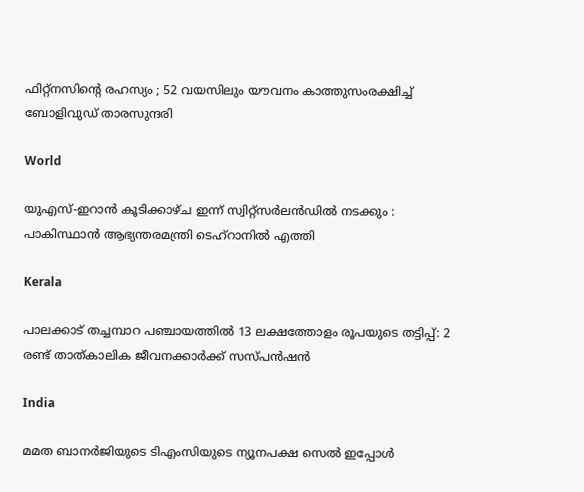ഫിറ്റ്നസിന്റെ രഹസ്യം ; 52 വയസിലും യൗവനം കാത്തുസംരക്ഷിച്ച് ബോളിവുഡ് താരസുന്ദരി

World

യുഎസ്-ഇറാൻ കൂടിക്കാഴ്ച ഇന്ന് സ്വിറ്റ്സർലൻഡിൽ നടക്കും : പാകിസ്ഥാൻ ആഭ്യന്തരമന്ത്രി ടെഹ്‌റാനിൽ എത്തി

Kerala

പാലക്കാട് തച്ചമ്പാറ പഞ്ചായത്തില്‍ 13 ലക്ഷത്തോളം രൂപയുടെ തട്ടിപ്പ്: 2 രണ്ട് താത്കാലിക ജീവനക്കാര്‍ക്ക് സസ്പന്‍ഷന്‍

India

മമത ബാനർജിയുടെ ടിഎംസിയുടെ ന്യൂനപക്ഷ സെൽ ഇപ്പോൾ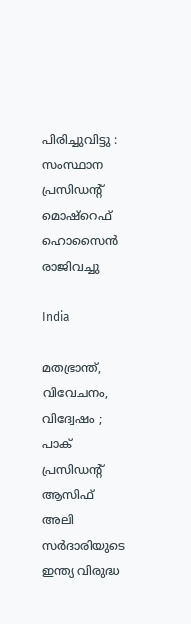പിരിച്ചുവിട്ടു : സംസ്ഥാന പ്രസിഡന്റ് മൊഷ്‌റെഫ് ഹൊസൈൻ രാജിവച്ചു

India

മതഭ്രാന്ത്, വിവേചനം, വിദ്വേഷം ; പാക് പ്രസിഡന്റ് ആസിഫ് അലി സർദാരിയുടെ ഇന്ത്യ വിരുദ്ധ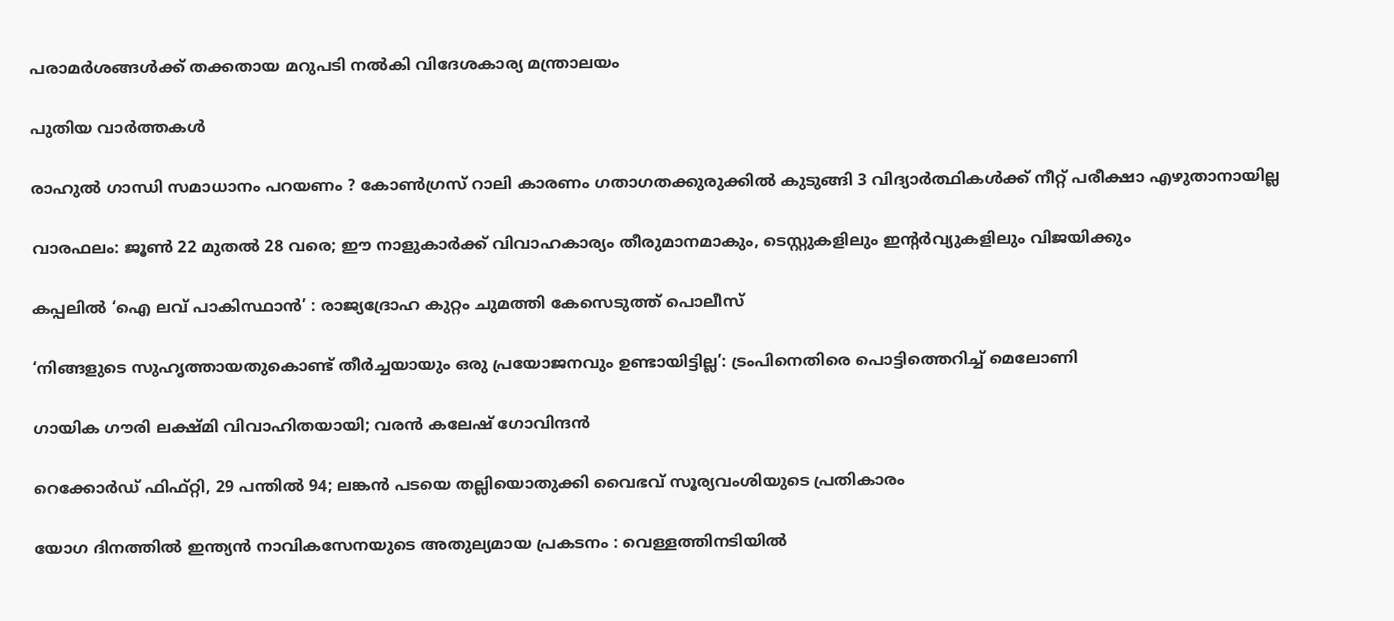പരാമർശങ്ങൾക്ക് തക്കതായ മറുപടി നൽകി വിദേശകാര്യ മന്ത്രാലയം

പുതിയ വാര്‍ത്തകള്‍

രാഹുൽ ഗാന്ധി സമാധാനം പറയണം ? കോൺഗ്രസ് റാലി കാരണം ഗതാഗതക്കുരുക്കിൽ കുടുങ്ങി 3 വിദ്യാർത്ഥികൾക്ക് നീറ്റ് പരീക്ഷാ എഴുതാനായില്ല

വാരഫലം: ജൂണ്‍ 22 മുതല്‍ 28 വരെ; ഈ നാളുകാര്‍ക്ക് വിവാഹകാര്യം തീരുമാനമാകും, ടെസ്റ്റുകളിലും ഇന്റര്‍വ്യുകളിലും വിജയിക്കും

കപ്പലില്‍ ‘ഐ ലവ് പാകിസ്ഥാന്‍’ : രാജ്യദ്രോഹ കുറ്റം ചുമത്തി കേസെടുത്ത് പൊലീസ്

‘നിങ്ങളുടെ സുഹൃത്തായതുകൊണ്ട് തീർച്ചയായും ഒരു പ്രയോജനവും ഉണ്ടായിട്ടില്ല’: ട്രംപിനെതിരെ പൊട്ടിത്തെറിച്ച് മെലോണി

ഗായിക ഗൗരി ലക്ഷ്മി വിവാഹിതയായി; വരൻ കലേഷ് ഗോവിന്ദൻ

റെക്കോർഡ് ഫിഫ്റ്റി, 29 പന്തിൽ 94; ലങ്കൻ പടയെ തല്ലിയൊതുക്കി വൈഭവ് സൂര്യവംശിയുടെ പ്രതികാരം

യോഗ ദിനത്തിൽ ഇന്ത്യൻ നാവികസേനയുടെ അതുല്യമായ പ്രകടനം : വെള്ളത്തിനടിയിൽ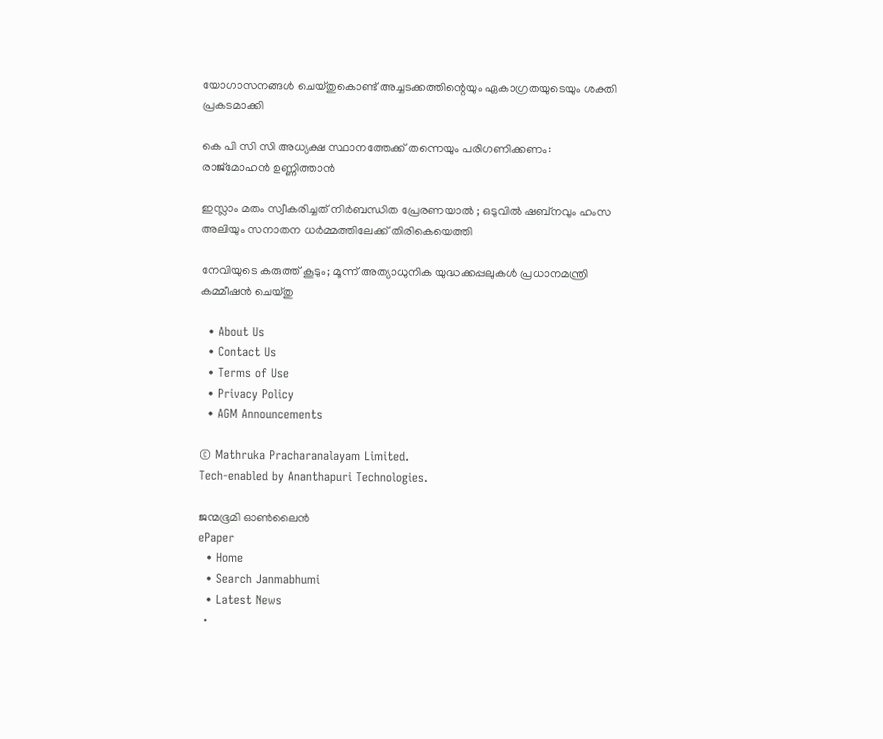യോഗാസനങ്ങൾ ചെയ്തുകൊണ്ട് അച്ചടക്കത്തിന്റെയും ഏകാഗ്രതയുടെയും ശക്തി പ്രകടമാക്കി

കെ പി സി സി അധ്യക്ഷ സ്ഥാനത്തേക്ക് തന്നെയും പരിഗണിക്കണം: രാജ്‌മോഹന്‍ ഉണ്ണിത്താന്‍

ഇസ്ലാം മതം സ്വീകരിച്ചത് നിർബന്ധിത പ്രേരണയാൽ ; ഒടുവിൽ ഷബ്നവും ഹംസ അലിയും സനാതന ധർമ്മത്തിലേക്ക് തിരികെയെത്തി

നേവിയുടെ കരുത്ത് കൂടും; മൂന്ന് അത്യാധുനിക യുദ്ധക്കപ്പലുകൾ പ്രധാനമന്ത്രി കമ്മീഷൻ ചെയ്തു

  • About Us
  • Contact Us
  • Terms of Use
  • Privacy Policy
  • AGM Announcements

© Mathruka Pracharanalayam Limited.
Tech-enabled by Ananthapuri Technologies.

ജന്മഭൂമി ഓണ്‍ലൈന്‍
ePaper
  • Home
  • Search Janmabhumi
  • Latest News
  •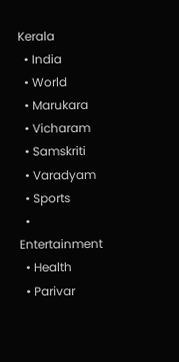Kerala
  • India
  • World
  • Marukara
  • Vicharam
  • Samskriti
  • Varadyam
  • Sports
  • Entertainment
  • Health
  • Parivar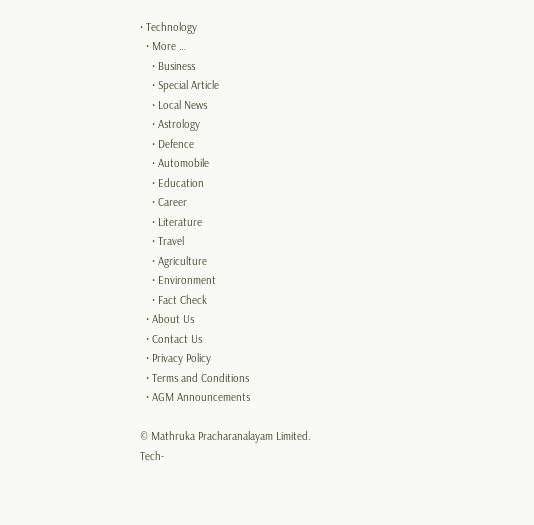• Technology
  • More …
    • Business
    • Special Article
    • Local News
    • Astrology
    • Defence
    • Automobile
    • Education
    • Career
    • Literature
    • Travel
    • Agriculture
    • Environment
    • Fact Check
  • About Us
  • Contact Us
  • Privacy Policy
  • Terms and Conditions
  • AGM Announcements

© Mathruka Pracharanalayam Limited.
Tech-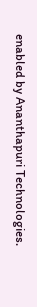enabled by Ananthapuri Technologies.